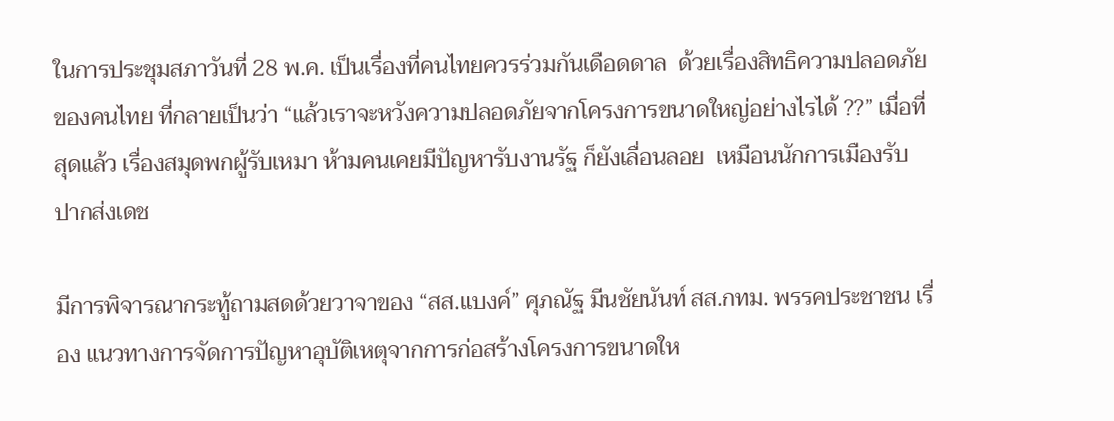ในการประชุมสภาวันที่ 28 พ.ค. เป็นเรื่องที่คนไทยควรร่วมกันเดือดดาล  ด้วยเรื่องสิทธิความปลอดภัยของคนไทย ที่กลายเป็นว่า “แล้วเราจะหวังความปลอดภัยจากโครงการขนาดใหญ่อย่างไรได้ ??” เมื่อที่สุดแล้ว เรื่องสมุดพกผู้รับเหมา ห้ามคนเคยมีปัญหารับงานรัฐ ก็ยังเลื่อนลอย  เหมือนนักการเมืองรับปากส่งเดช

มีการพิจารณากระทู้ถามสดด้วยวาจาของ “สส.แบงค์” ศุภณัฐ มีนชัยนันท์ สส.กทม. พรรคประชาชน เรื่อง แนวทางการจัดการปัญหาอุบัติเหตุจากการก่อสร้างโครงการขนาดให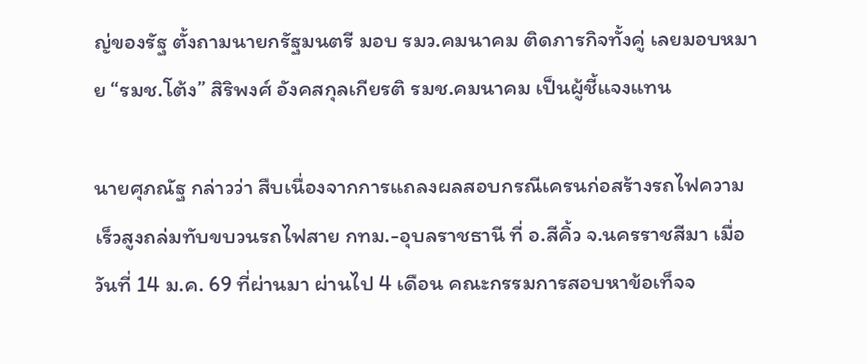ญ่ของรัฐ ตั้งถามนายกรัฐมนตรี มอบ รมว.คมนาคม ติดภารกิจทั้งคู่ เลยมอบหมาย “รมช.โต้ง” สิริพงศ์ อังคสกุลเกียรติ รมช.คมนาคม เป็นผู้ชี้แจงแทน

นายศุภณัฐ กล่าวว่า สืบเนื่องจากการแถลงผลสอบกรณีเครนก่อสร้างรถไฟความเร็วสูงถล่มทับขบวนรถไฟสาย กทม.-อุบลราชธานี ที่ อ.สีคิ้ว จ.นครราชสีมา เมื่อวันที่ 14 ม.ค. 69 ที่ผ่านมา ผ่านไป 4 เดือน คณะกรรมการสอบหาข้อเท็จจ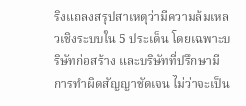ริงแถลงสรุปสาเหตุว่ามีความล้มเหลวเชิงระบบใน 5 ประเด็น โดยเฉพาะบริษัทก่อสร้าง และบริษัทที่ปรึกษามีการทำผิดสัญญาชัดเจน ไม่ว่าจะเป็น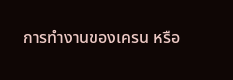การทำงานของเครน หรือ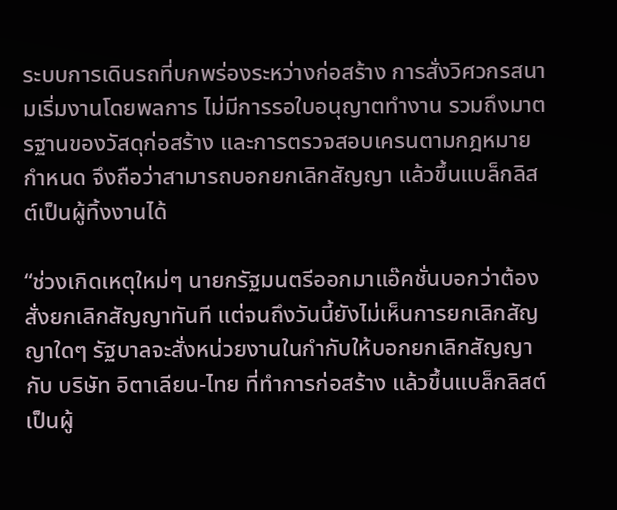ระบบการเดินรถที่บกพร่องระหว่างก่อสร้าง การสั่งวิศวกรสนามเริ่มงานโดยพลการ ไม่มีการรอใบอนุญาตทำงาน รวมถึงมาตรฐานของวัสดุก่อสร้าง และการตรวจสอบเครนตามกฎหมายกำหนด จึงถือว่าสามารถบอกยกเลิกสัญญา แล้วขึ้นแบล็กลิสต์เป็นผู้ทิ้งงานได้

“ช่วงเกิดเหตุใหม่ๆ นายกรัฐมนตรีออกมาแอ๊คชั่นบอกว่าต้องสั่งยกเลิกสัญญาทันที แต่จนถึงวันนี้ยังไม่เห็นการยกเลิกสัญญาใดๆ รัฐบาลจะสั่งหน่วยงานในกำกับให้บอกยกเลิกสัญญากับ บริษัท อิตาเลียน-ไทย ที่ทำการก่อสร้าง แล้วขึ้นแบล็กลิสต์เป็นผู้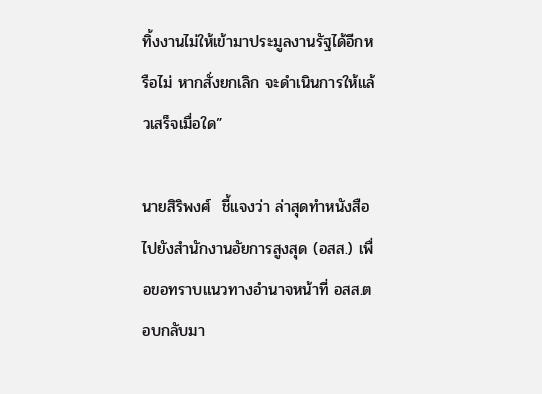ทิ้งงานไม่ให้เข้ามาประมูลงานรัฐได้อีกหรือไม่ หากสั่งยกเลิก จะดำเนินการให้แล้วเสร็จเมื่อใด”

นายสิริพงศ์  ชี้แจงว่า ล่าสุดทำหนังสือไปยังสำนักงานอัยการสูงสุด (อสส.) เพื่อขอทราบแนวทางอำนาจหน้าที่ อสส.ตอบกลับมา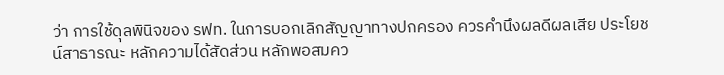ว่า การใช้ดุลพินิจของ รฟท. ในการบอกเลิกสัญญาทางปกครอง ควรคำนึงผลดีผลเสีย ประโยชน์สาธารณะ หลักความได้สัดส่วน หลักพอสมคว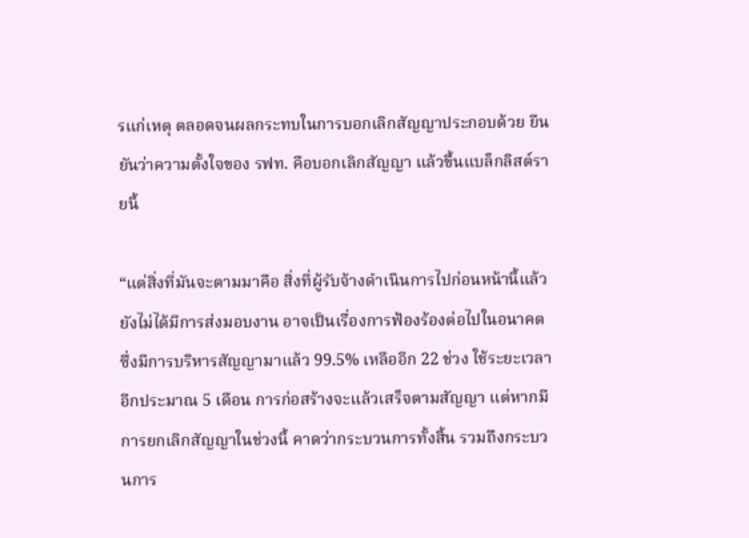รแก่เหตุ ตลอดจนผลกระทบในการบอกเลิกสัญญาประกอบด้วย ยืนยันว่าความตั้งใจของ รฟท. คือบอกเลิกสัญญา แล้วขึ้นแบล็กลิสต์รายนี้

“แต่สิ่งที่มันจะตามมาคือ สิ่งที่ผู้รับจ้างดำเนินการไปก่อนหน้านี้แล้วยังไม่ได้มีการส่งมอบงาน อาจเป็นเรื่องการฟ้องร้องต่อไปในอนาคต ซึ่งมีการบริหารสัญญามาแล้ว 99.5% เหลืออีก 22 ช่วง ใช้ระยะเวลาอีกประมาณ 5 เดือน การก่อสร้างจะแล้วเสร็จตามสัญญา แต่หากมีการยกเลิกสัญญาในช่วงนี้ คาดว่ากระบวนการทั้งสิ้น รวมถึงกระบวนการ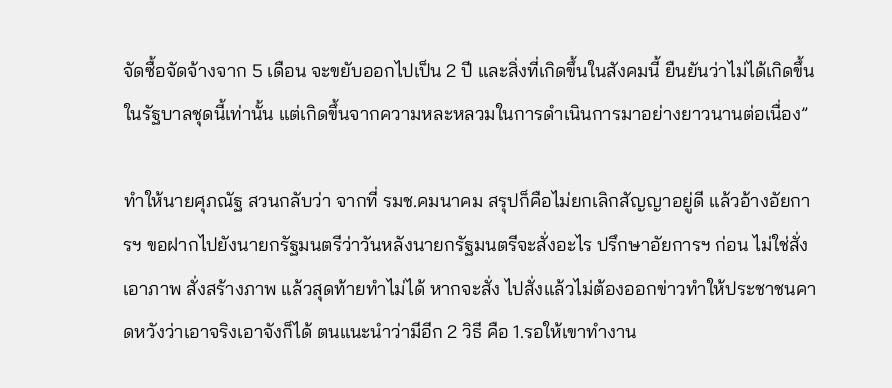จัดซื้อจัดจ้างจาก 5 เดือน จะขยับออกไปเป็น 2 ปี และสิ่งที่เกิดขึ้นในสังคมนี้ ยืนยันว่าไม่ได้เกิดขึ้นในรัฐบาลชุดนี้เท่านั้น แต่เกิดขึ้นจากความหละหลวมในการดำเนินการมาอย่างยาวนานต่อเนื่อง”

ทำให้นายศุภณัฐ สวนกลับว่า จากที่ รมช.คมนาคม สรุปก็คือไม่ยกเลิกสัญญาอยู่ดี แล้วอ้างอัยการฯ ขอฝากไปยังนายกรัฐมนตรีว่าวันหลังนายกรัฐมนตรีจะสั่งอะไร ปรึกษาอัยการฯ ก่อน ไม่ใช่สั่งเอาภาพ สั่งสร้างภาพ แล้วสุดท้ายทำไม่ได้ หากจะสั่ง ไปสั่งแล้วไม่ต้องออกข่าวทำให้ประชาชนคาดหวังว่าเอาจริงเอาจังก็ได้ ตนแนะนำว่ามีอีก 2 วิธี คือ 1.รอให้เขาทำงาน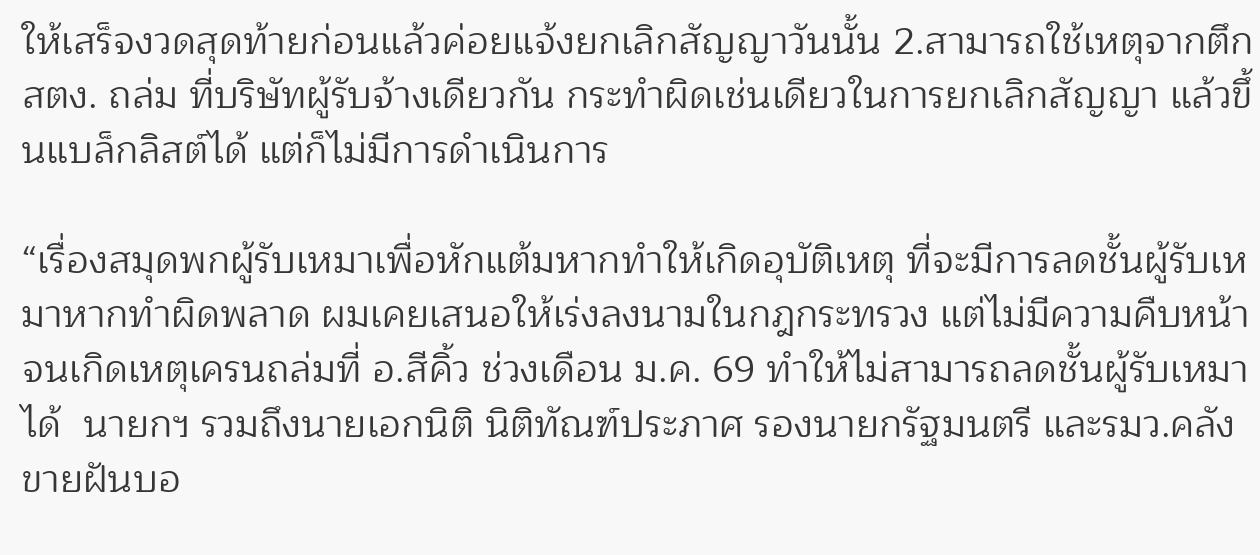ให้เสร็จงวดสุดท้ายก่อนแล้วค่อยแจ้งยกเลิกสัญญาวันนั้น 2.สามารถใช้เหตุจากตึก สตง. ถล่ม ที่บริษัทผู้รับจ้างเดียวกัน กระทำผิดเช่นเดียวในการยกเลิกสัญญา แล้วขึ้นแบล็กลิสต์ได้ แต่ก็ไม่มีการดำเนินการ

“เรื่องสมุดพกผู้รับเหมาเพื่อหักแต้มหากทำให้เกิดอุบัติเหตุ ที่จะมีการลดชั้นผู้รับเหมาหากทำผิดพลาด ผมเคยเสนอให้เร่งลงนามในกฎกระทรวง แต่ไม่มีความคืบหน้า จนเกิดเหตุเครนถล่มที่ อ.สีคิ้ว ช่วงเดือน ม.ค. 69 ทำให้ไม่สามารถลดชั้นผู้รับเหมาได้  นายกฯ รวมถึงนายเอกนิติ นิติทัณฑ์ประภาศ รองนายกรัฐมนตรี และรมว.คลัง ขายฝันบอ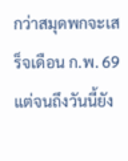กว่าสมุดพกจะเสร็จเดือน ก.พ. 69 แต่จนถึงวันนี้ยัง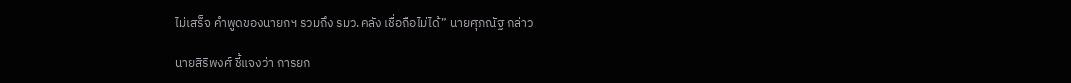ไม่เสร็จ คำพูดของนายกฯ รวมถึง รมว.คลัง เชื่อถือไม่ได้” นายศุภณัฐ กล่าว

นายสิริพงศ์ ชี้แจงว่า การยก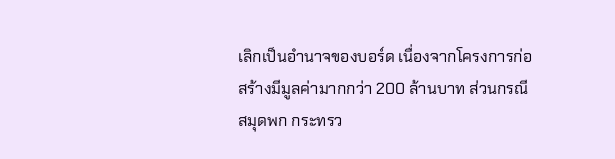เลิกเป็นอำนาจของบอร์ด เนื่องจากโครงการก่อสร้างมีมูลค่ามากกว่า 200 ล้านบาท ส่วนกรณีสมุดพก กระทรว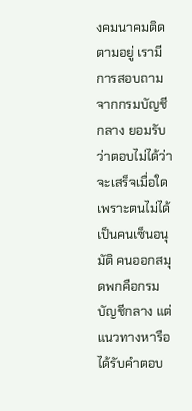งคมนาคมติดตามอยู่ เรามีการสอบถามจากกรมบัญชีกลาง ยอมรับว่าตอบไม่ได้ว่าจะเสร็จเมื่อใด เพราะตนไม่ได้เป็นคนเซ็นอนุมัติ คนออกสมุดพกคือกรมบัญชีกลาง แต่แนวทางหารือได้รับคำตอบ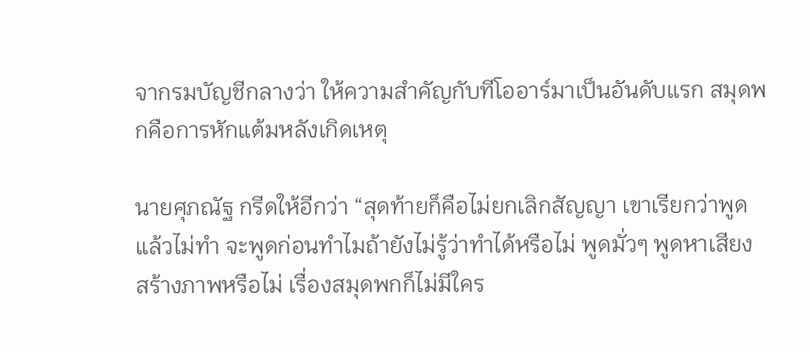จากรมบัญชีกลางว่า ให้ความสำคัญกับทีโออาร์มาเป็นอันดับแรก สมุดพกคือการหักแต้มหลังเกิดเหตุ

นายศุภณัฐ กรีดให้อีกว่า “สุดท้ายก็คือไม่ยกเลิกสัญญา เขาเรียกว่าพูดแล้วไม่ทำ จะพูดก่อนทำไมถ้ายังไม่รู้ว่าทำได้หรือไม่ พูดมั่วๆ พูดหาเสียง สร้างภาพหรือไม่ เรื่องสมุดพกก็ไม่มีใคร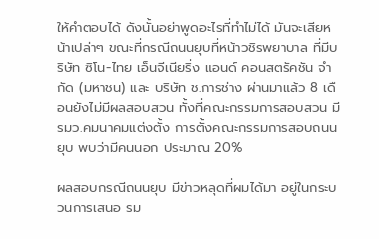ให้คำตอบได้ ดังนั้นอย่าพูดอะไรที่ทำไม่ได้ มันจะเสียหน้าเปล่าๆ ขณะที่กรณีถนนยุบที่หน้าวชิรพยาบาล ที่มีบริษัท ซิโน-ไทย เอ็นจีเนียริ่ง แอนด์ คอนสตรัคชัน จำกัด (มหาชน) และ บริษัท ช.การช่าง ผ่านมาแล้ว 8 เดือนยังไม่มีผลสอบสวน ทั้งที่คณะกรรมการสอบสวน มี รมว.คมนาคมแต่งตั้ง การตั้งคณะกรรมการสอบถนนยุบ พบว่ามีคนนอก ประมาณ 20%

ผลสอบกรณีถนนยุบ มีข่าวหลุดที่ผมได้มา อยู่ในกระบวนการเสนอ รม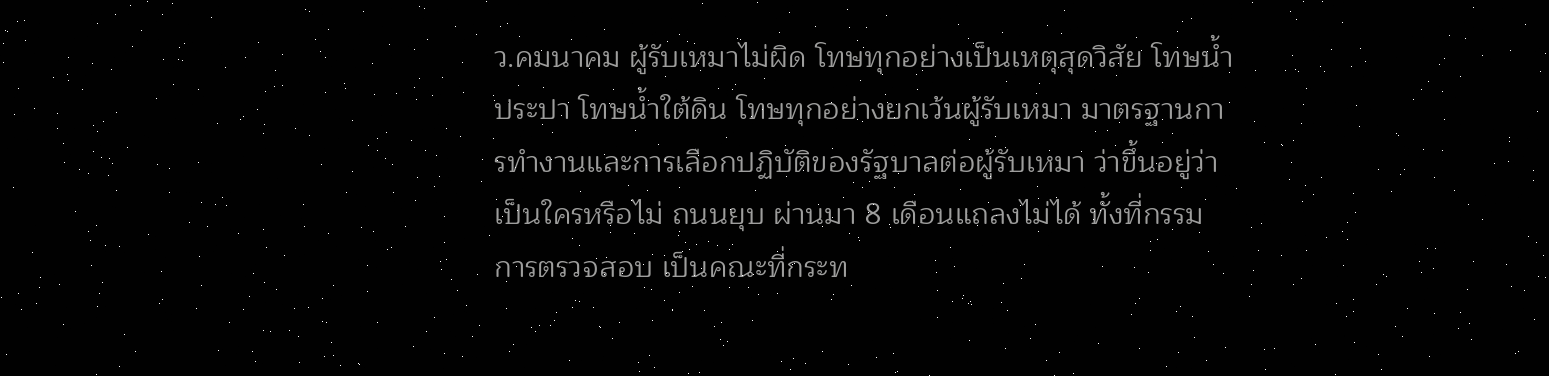ว.คมนาคม ผู้รับเหมาไม่ผิด โทษทุกอย่างเป็นเหตุสุดวิสัย โทษน้ำประปา โทษน้ำใต้ดิน โทษทุกอย่างยกเว้นผู้รับเหมา มาตรฐานการทำงานและการเลือกปฏิบัติของรัฐบาลต่อผู้รับเหมา ว่าขึ้นอยู่ว่าเป็นใครหรือไม่ ถนนยุบ ผ่านมา 8 เดือนแถลงไม่ได้ ทั้งที่กรรมการตรวจสอบ เป็นคณะที่กระท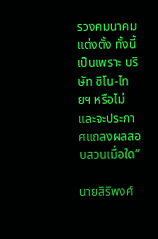รวงคมนาคมแต่งตั้ง ทั้งนี้เป็นเพราะ บริษัท ซิโน-ไทยฯ หรือไม่ และจะประกาศแถลงผลสอบสวนเมื่อใด”

นายสิริพงศ์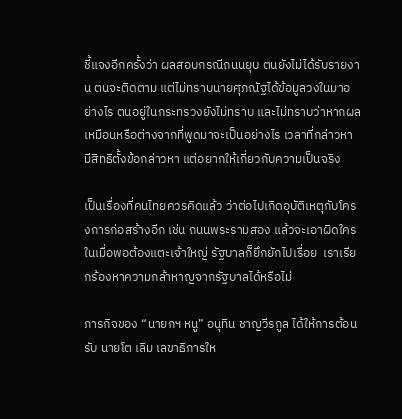ชี้แจงอีกครั้งว่า ผลสอบกรณีถนนยุบ ตนยังไม่ได้รับรายงาน ตนจะติดตาม แต่ไม่ทราบนายศุภณัฐได้ข้อมูลวงในมาอย่างไร ตนอยู่ในกระทรวงยังไม่ทราบ และไม่ทราบว่าหากผลเหมือนหรือต่างจากที่พูดมาจะเป็นอย่างไร เวลาที่กล่าวหา มีสิทธิตั้งข้อกล่าวหา แต่อยากให้เกี่ยวกับความเป็นจริง

เป็นเรื่องที่คนไทยควรคิดแล้ว ว่าต่อไปเกิดอุบัติเหตุกับโครงการก่อสร้างอีก เช่น ถนนพระรามสอง แล้วจะเอาผิดใคร ในเมื่อพอต้องแตะเจ้าใหญ่ รัฐบาลก็ยึกยักไปเรื่อย  เราเรียกร้องหาความกล้าหาญจากรัฐบาลได้หรือไม่

ภารกิจของ “นายกฯ หนู” อนุทิน ชาญวีรกูล ได้ให้การต้อนรับ นายโต เลิม เลขาธิการให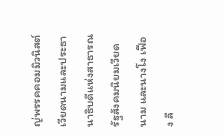ญ่พรรคคอมมิวนิสต์เวียดนามและประธานาธิบดีแห่งสาธารณรัฐสังคมนิยมเวียดนาม และนางโง เฟือง ลี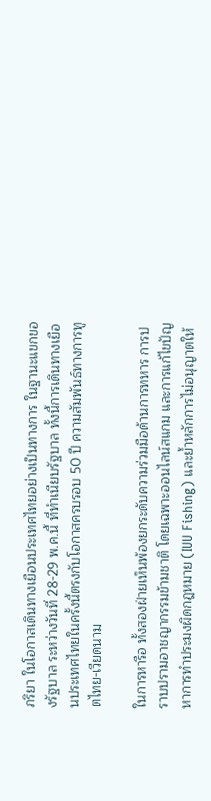ภริยา ในโอกาสเดินทางเยือนประเทศไทยอย่างเป็นทางการ ในฐานะแขกของรัฐบาล ระหว่างวันที่ 28-29 พ.ค.นี้ ที่ทำเนียบรัฐบาล ทั้งนี้การเดินทางเยือนประเทศไทยในครั้งนี้ตรงกับโอกาสครบรอบ 50 ปี ความสัมพันธ์ทางการทูตไทย-เวียดนาม

ในการหารือ ทั้งสองฝ่ายเห็นพ้องยกระดับความร่วมมือด้านการทหาร การปราบปรามอาชญากรรมข้ามชาติ โดยเฉพาะออนไลน์สแกม และการแก้ไขปัญหาการทำประมงผิดกฎหมาย (IUU Fishing) และย้ำหลักการไม่อนุญาตให้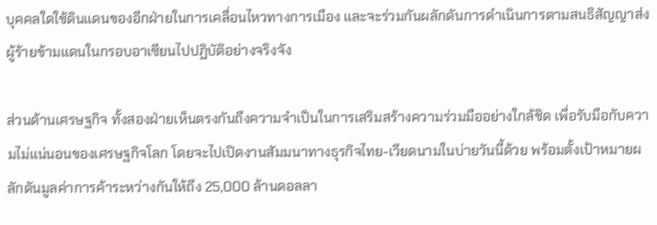บุคคลใดใช้ดินแดนของอีกฝ่ายในการเคลื่อนไหวทางการเมือง และจะร่วมกันผลักดันการดำเนินการตามสนธิสัญญาส่งผู้ร้ายข้ามแดนในกรอบอาเซียนไปปฏิบัติอย่างจริงจัง

ส่วนด้านเศรษฐกิจ ทั้งสองฝ่ายเห็นตรงกันถึงความจำเป็นในการเสริมสร้างความร่วมมืออย่างใกล้ชิด เพื่อรับมือกับความไม่แน่นอนของเศรษฐกิจโลก โดยจะไปเปิดงานสัมมนาทางธุรกิจไทย-เวียดนามในบ่ายวันนี้ด้วย พร้อมตั้งเป้าหมายผลักดันมูลค่าการค้าระหว่างกันให้ถึง 25,000 ล้านดอลลา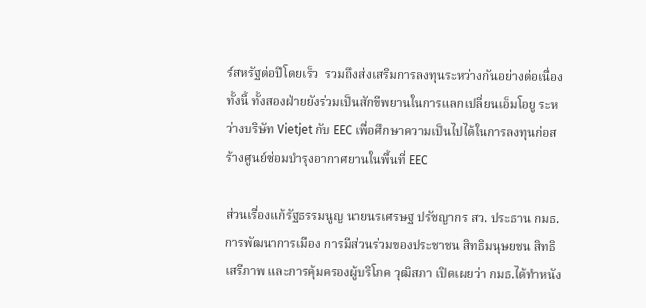ร์สหรัฐต่อปีโดยเร็ว  รวมถึงส่งเสริมการลงทุนระหว่างกันอย่างต่อเนื่อง ทั้งนี้ ทั้งสองฝ่ายยังร่วมเป็นสักขีพยานในการแลกเปลี่ยนเอ็มโอยู ระหว่างบริษัท Vietjet กับ EEC เพื่อศึกษาความเป็นไปได้ในการลงทุนก่อสร้างศูนย์ซ่อมบำรุงอากาศยานในพื้นที่ EEC

ส่วนเรื่องแก้รัฐธรรมนูญ นายนรเศรษฐ ปรัชญากร สว. ประธาน กมธ.การพัฒนาการเมือง การมีส่วนร่วมของประชาชน สิทธิมนุษยชน สิทธิเสรีภาพ และการคุ้มครองผู้บริโภค วุฒิสภา เปิดเผยว่า กมธ.ได้ทำหนัง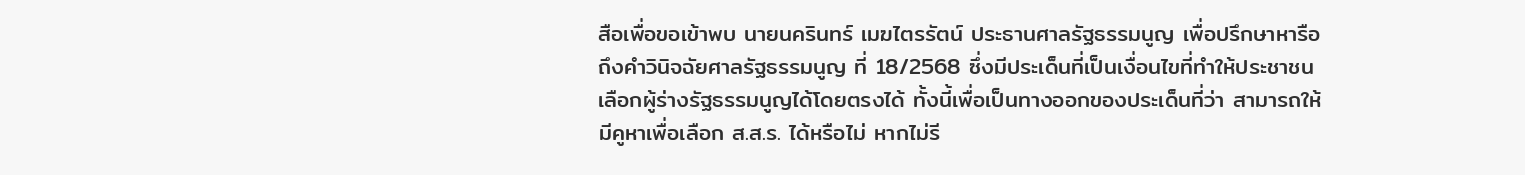สือเพื่อขอเข้าพบ นายนครินทร์ เมฆไตรรัตน์ ประธานศาลรัฐธรรมนูญ เพื่อปรึกษาหารือถึงคำวินิจฉัยศาลรัฐธรรมนูญ ที่ 18/2568 ซึ่งมีประเด็นที่เป็นเงื่อนไขที่ทำให้ประชาชนเลือกผู้ร่างรัฐธรรมนูญได้โดยตรงได้ ทั้งนี้เพื่อเป็นทางออกของประเด็นที่ว่า สามารถให้มีคูหาเพื่อเลือก ส.ส.ร. ได้หรือไม่ หากไม่รี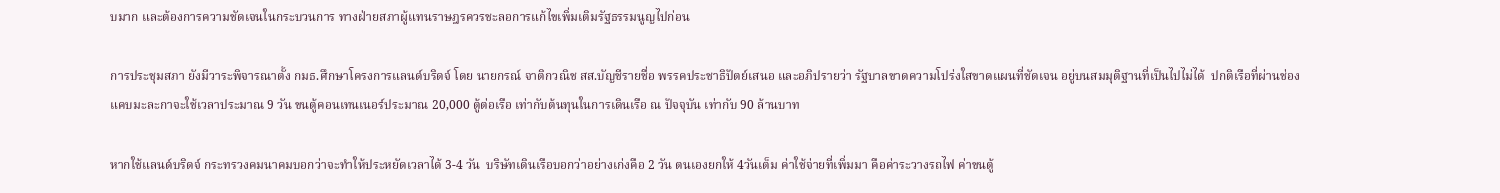บมาก และต้องการความชัดเจนในกระบวนการ ทางฝ่ายสภาผู้แทนราษฎรควรชะลอการแก้ไขเพิ่มเติมรัฐธรรมนูญไปก่อน

การประชุมสภา ยังมีวาระพิจารณาตั้ง กมธ.ศึกษาโครงการแลนด์บริดจ์ โดย นายกรณ์ จาติกวณิช สส.บัญชีรายชื่อ พรรคประชาธิปัตย์เสนอ และอภิปรายว่า รัฐบาลขาดความโปร่งใสขาดแผนที่ชัดเจน อยู่บนสมมุติฐานที่เป็นไปไม่ได้  ปกติเรือที่ผ่านช่องแคบมะละกาจะใช้เวลาประมาณ 9 วัน ขนตู้คอนเทนเนอร์ประมาณ 20,000 ตู้ต่อเรือ เท่ากับต้นทุนในการเดินเรือ ณ ปัจจุบัน เท่ากับ 90 ล้านบาท

หากใช้แลนด์บริดจ์ กระทรวงคมนาคมบอกว่าจะทำให้ประหยัดเวลาได้ 3-4 วัน  บริษัทเดินเรือบอกว่าอย่างเก่งคือ 2 วัน ตนเองยกให้ 4วันเต็ม ค่าใช้จ่ายที่เพิ่มมา คือค่าระวางรถไฟ ค่าขนตู้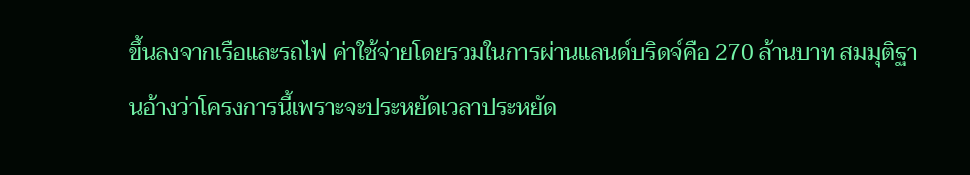ขึ้นลงจากเรือและรถไฟ ค่าใช้จ่ายโดยรวมในการผ่านแลนด์บริดจ์คือ 270 ล้านบาท สมมุติฐานอ้างว่าโครงการนี้เพราะจะประหยัดเวลาประหยัด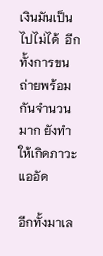เงินมันเป็นไปไม่ได้  อีกทั้งการขนถ่ายพร้อมกันจำนวนมาก ยังทำให้เกิดภาวะแออัด

อีกทั้งมาเล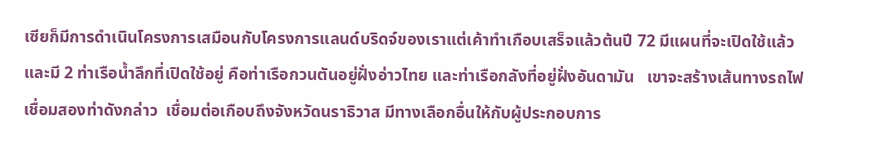เซียก็มีการดำเนินโครงการเสมือนกับโครงการแลนด์บริดจ์ของเราแต่เค้าทำเกือบเสร็จแล้วต้นปี 72 มีแผนที่จะเปิดใช้แล้ว และมี 2 ท่าเรือน้ำลึกที่เปิดใช้อยู่ คือท่าเรือกวนตันอยู่ฝั่งอ่าวไทย และท่าเรือกลังที่อยู่ฝั่งอันดามัน   เขาจะสร้างเส้นทางรถไฟเชื่อมสองท่าดังกล่าว  เชื่อมต่อเกือบถึงจังหวัดนราธิวาส มีทางเลือกอื่นให้กับผู้ประกอบการ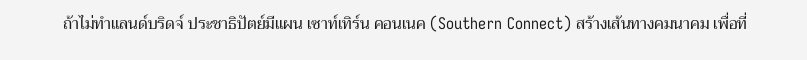ถ้าไม่ทำแลนด์บริดจ์ ประชาธิปัตย์มีแผน เซาท์เทิร์น คอนเนค (Southern Connect) สร้างเส้นทางคมนาคม เพื่อที่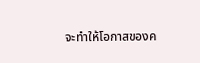จะทำให้โอกาสของค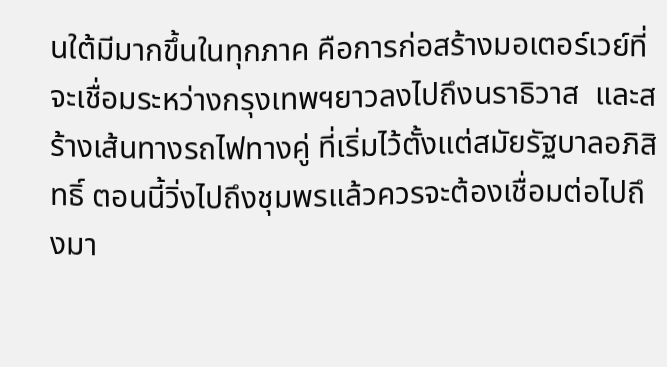นใต้มีมากขึ้นในทุกภาค คือการก่อสร้างมอเตอร์เวย์ที่จะเชื่อมระหว่างกรุงเทพฯยาวลงไปถึงนราธิวาส  และสร้างเส้นทางรถไฟทางคู่ ที่เริ่มไว้ตั้งแต่สมัยรัฐบาลอภิสิทธิ์ ตอนนี้วิ่งไปถึงชุมพรแล้วควรจะต้องเชื่อมต่อไปถึงมา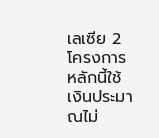เลเซีย 2 โครงการหลักนี้ใช้เงินประมาณไม่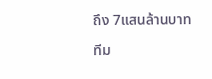ถึง 7แสนล้านบาท

ทีม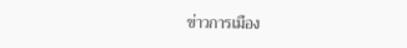ข่าวการเมือง